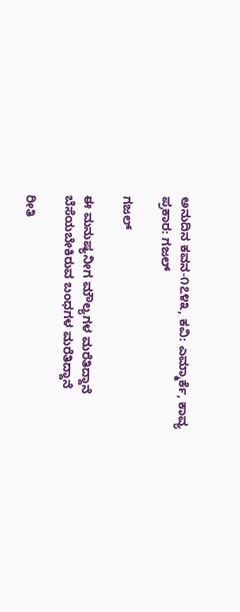ಅನುದಿನ ಕವನ-೧೭೪೩, ಕವಿ: ಎಮ್ಮಾರ್ಕೆ, ಕಾವ್ಯ ಪ್ರಕಾರ: ಗಜಲ್

ಗಜಲ್

ಈ ಮನುಷ್ಯನೀಗ ಮೌಲ್ಯಗಳ ಮರೆತಿದ್ದಾನೆ
ಬೆಸೆಯಬೇಕಿರುವ ಬಂಧಗಳ ಮರೆತಿದ್ದಾನೆ

ರೀತಿ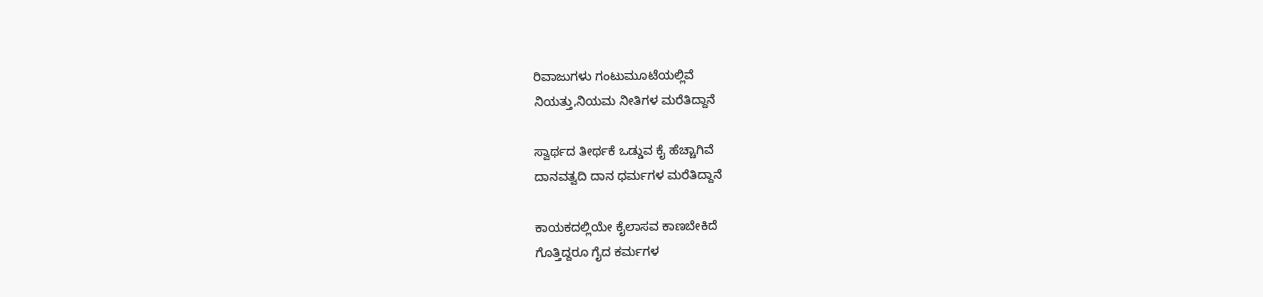ರಿವಾಜುಗಳು ಗಂಟುಮೂಟೆಯಲ್ಲಿವೆ
ನಿಯತ್ತು,ನಿಯಮ ನೀತಿಗಳ ಮರೆತಿದ್ದಾನೆ

ಸ್ವಾರ್ಥದ ತೀರ್ಥಕೆ ಒಡ್ಡುವ ಕೈ ಹೆಚ್ಚಾಗಿವೆ
ದಾನವತ್ವದಿ ದಾನ ಧರ್ಮಗಳ ಮರೆತಿದ್ದಾನೆ

ಕಾಯಕದಲ್ಲಿಯೇ ಕೈಲಾಸವ ಕಾಣಬೇಕಿದೆ
ಗೊತ್ತಿದ್ದರೂ ಗೈದ ಕರ್ಮಗಳ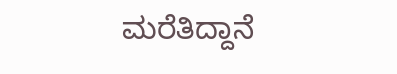ಮರೆತಿದ್ದಾನೆ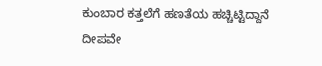ಕುಂಬಾರ ಕತ್ತಲೆಗೆ ಹಣತೆಯ ಹಚ್ಚಿಟ್ಟಿದ್ದಾನೆ
ದೀಪವೇ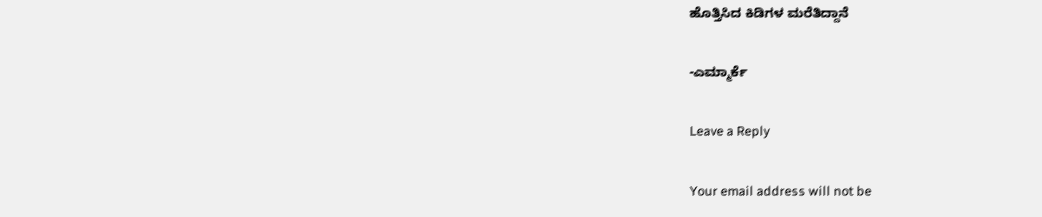ಹೊತ್ತಿಸಿದ ಕಿಡಿಗಳ ಮರೆತಿದ್ದಾನೆ

-ಎಮ್ಮಾರ್ಕೆ

Leave a Reply

Your email address will not be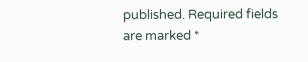published. Required fields are marked *